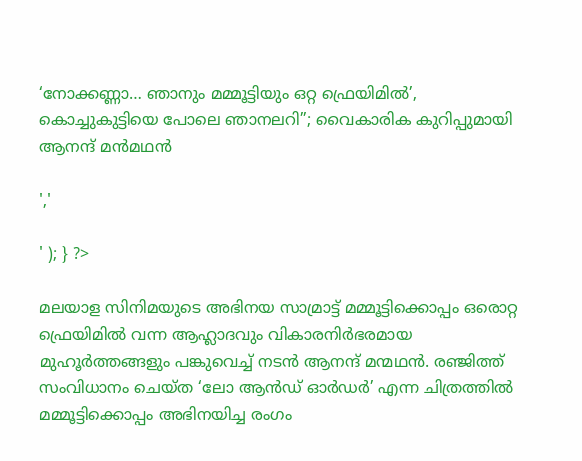‘നോക്കണ്ണാ… ഞാനും മമ്മൂട്ടിയും ഒറ്റ ഫ്രെയിമിൽ’, കൊച്ചുകുട്ടിയെ പോലെ ഞാനലറി”; വൈകാരിക കുറിപ്പുമായി ആനന്ദ് മൻമഥൻ

','

' ); } ?>

മലയാള സിനിമയുടെ അഭിനയ സാമ്രാട്ട് മമ്മൂട്ടിക്കൊപ്പം ഒരൊറ്റ ഫ്രെയിമിൽ വന്ന ആഹ്ലാദവും വികാരനിർഭരമായ മുഹൂർത്തങ്ങളും പങ്കുവെച്ച് നടൻ ആനന്ദ് മന്മഥൻ. രഞ്ജിത്ത് സംവിധാനം ചെയ്ത ‘ലോ ആൻഡ് ഓർഡർ’ എന്ന ചിത്രത്തിൽ മമ്മൂട്ടിക്കൊപ്പം അഭിനയിച്ച രംഗം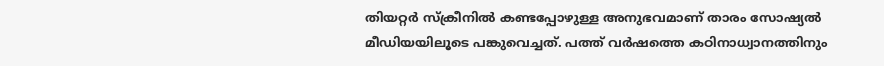തിയറ്റർ സ്ക്രീനിൽ കണ്ടപ്പോഴുള്ള അനുഭവമാണ് താരം സോഷ്യൽ മീഡിയയിലൂടെ പങ്കുവെച്ചത്. പത്ത് വർഷത്തെ കഠിനാധ്വാനത്തിനും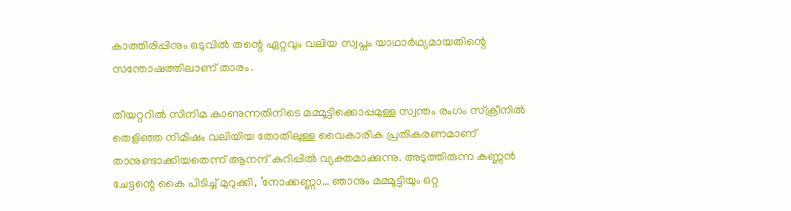കാത്തിരിപ്പിനും ഒടുവിൽ തന്റെ ഏറ്റവും വലിയ സ്വപ്നം യാഥാർഥ്യമായതിന്റെ സന്തോഷത്തിലാണ് താരം.

തീയറ്ററിൽ സിനിമ കാണുന്നതിനിടെ മമ്മൂട്ടിക്കൊപ്പമുള്ള സ്വന്തം രംഗം സ്ക്രീനിൽ തെളിഞ്ഞ നിമിഷം വലിയിയ തോതിലുള്ള വൈകാരിക പ്രതികരണമാണ് താനുണ്ടാക്കിയതെന്ന് ആനന്ദ് കുറിപ്പിൽ വ്യക്തമാക്കുന്നു. അടുത്തിരുന്ന കണ്ണൻ ചേട്ടന്റെ കൈ പിടിച്ച് മുറുക്കി, ‘നോക്കണ്ണാ… ഞാനും മമ്മൂട്ടിയും ഒറ്റ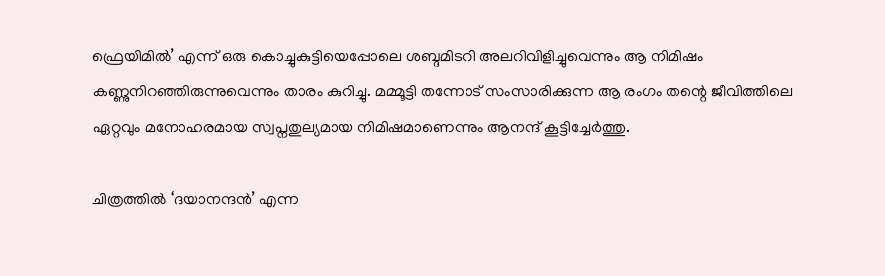ഫ്രെയിമിൽ’ എന്ന് ഒരു കൊച്ചുകുട്ടിയെപ്പോലെ ശബ്ദമിടറി അലറിവിളിച്ചുവെന്നും ആ നിമിഷം കണ്ണുനിറഞ്ഞിരുന്നുവെന്നും താരം കുറിച്ചു. മമ്മൂട്ടി തന്നോട് സംസാരിക്കുന്ന ആ രംഗം തന്റെ ജീവിത്തിലെ ഏറ്റവും മനോഹരമായ സ്വപ്നതുല്യമായ നിമിഷമാണെന്നും ആനന്ദ് കൂട്ടിച്ചേർത്തു.

ചിത്രത്തിൽ ‘ദയാനന്ദൻ’ എന്ന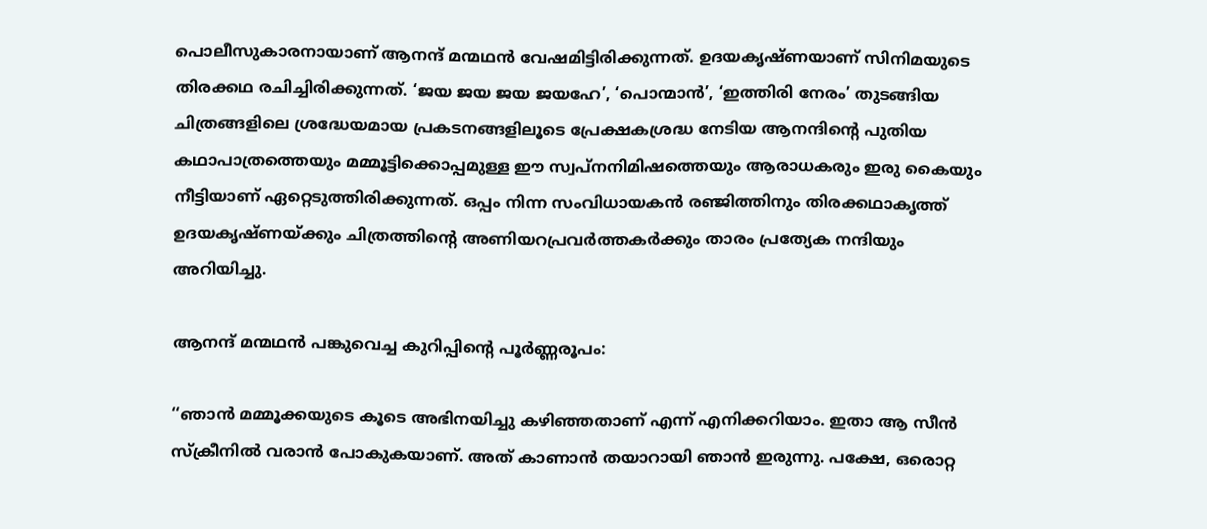പൊലീസുകാരനായാണ് ആനന്ദ് മന്മഥൻ വേഷമിട്ടിരിക്കുന്നത്. ഉദയകൃഷ്ണയാണ് സിനിമയുടെ തിരക്കഥ രചിച്ചിരിക്കുന്നത്. ‘ജയ ജയ ജയ ജയഹേ’, ‘പൊന്മാൻ’, ‘ഇത്തിരി നേരം’ തുടങ്ങിയ ചിത്രങ്ങളിലെ ശ്രദ്ധേയമായ പ്രകടനങ്ങളിലൂടെ പ്രേക്ഷകശ്രദ്ധ നേടിയ ആനന്ദിന്റെ പുതിയ കഥാപാത്രത്തെയും മമ്മൂട്ടിക്കൊപ്പമുള്ള ഈ സ്വപ്നനിമിഷത്തെയും ആരാധകരും ഇരു കൈയും നീട്ടിയാണ് ഏറ്റെടുത്തിരിക്കുന്നത്. ഒപ്പം നിന്ന സംവിധായകൻ രഞ്ജിത്തിനും തിരക്കഥാകൃത്ത് ഉദയകൃഷ്ണയ്ക്കും ചിത്രത്തിന്റെ അണിയറപ്രവർത്തകർക്കും താരം പ്രത്യേക നന്ദിയും അറിയിച്ചു.

ആനന്ദ് മന്മഥൻ പങ്കുവെച്ച കുറിപ്പിന്റെ പൂർണ്ണരൂപം:

‘‘ഞാൻ മമ്മൂക്കയുടെ കൂടെ അഭിനയിച്ചു കഴിഞ്ഞതാണ് എന്ന് എനിക്കറിയാം. ഇതാ ആ സീൻ സ്ക്രീനിൽ വരാൻ പോകുകയാണ്. അത് കാണാൻ തയാറായി ഞാൻ ഇരുന്നു. പക്ഷേ, ഒരൊറ്റ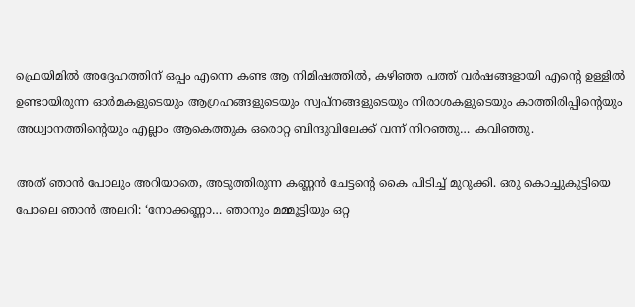ഫ്രെയിമിൽ അദ്ദേഹത്തിന് ഒപ്പം എന്നെ കണ്ട ആ നിമിഷത്തിൽ, കഴിഞ്ഞ പത്ത് വർഷങ്ങളായി എന്റെ ഉള്ളിൽ ഉണ്ടായിരുന്ന ഓർമകളുടെയും ആഗ്രഹങ്ങളുടെയും സ്വപ്നങ്ങളുടെയും നിരാശകളുടെയും കാത്തിരിപ്പിന്റെയും അധ്വാനത്തിന്റെയും എല്ലാം ആകെത്തുക ഒരൊറ്റ ബിന്ദുവിലേക്ക് വന്ന് നിറഞ്ഞു… കവിഞ്ഞു.

അത് ഞാൻ പോലും അറിയാതെ, അടുത്തിരുന്ന കണ്ണൻ ചേട്ടന്റെ കൈ പിടിച്ച് മുറുക്കി. ഒരു കൊച്ചുകുട്ടിയെ പോലെ ഞാൻ അലറി: ‘നോക്കണ്ണാ… ഞാനും മമ്മൂട്ടിയും ഒറ്റ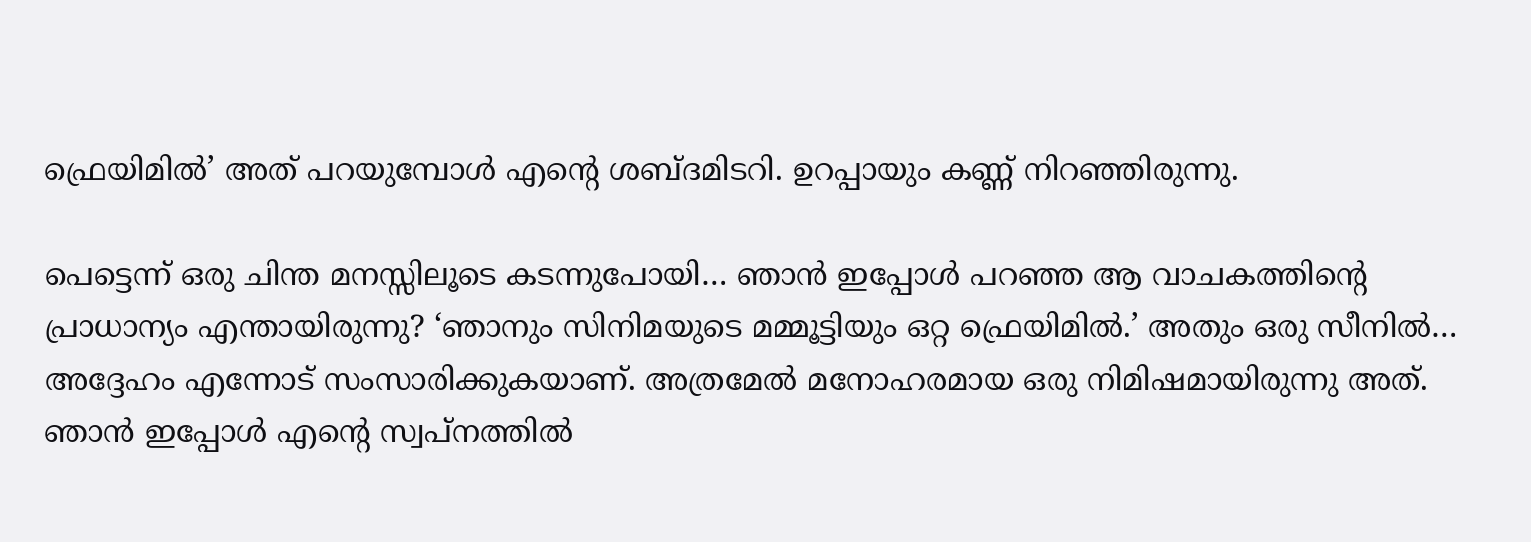ഫ്രെയിമിൽ’ അത് പറയുമ്പോൾ എന്റെ ശബ്ദമിടറി. ഉറപ്പായും കണ്ണ് നിറഞ്ഞിരുന്നു.

പെട്ടെന്ന് ഒരു ചിന്ത മനസ്സിലൂടെ കടന്നുപോയി… ഞാൻ ഇപ്പോൾ പറഞ്ഞ ആ വാചകത്തിന്റെ പ്രാധാന്യം എന്തായിരുന്നു? ‘ഞാനും സിനിമയുടെ മമ്മൂട്ടിയും ഒറ്റ ഫ്രെയിമിൽ.’ അതും ഒരു സീനിൽ… അദ്ദേഹം എന്നോട് സംസാരിക്കുകയാണ്. അത്രമേൽ മനോഹരമായ ഒരു നിമിഷമായിരുന്നു അത്. ഞാൻ ഇപ്പോൾ എന്റെ സ്വപ്നത്തിൽ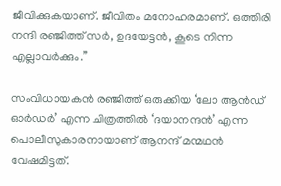ജീവിക്കുകയാണ്. ജീവിതം മനോഹരമാണ്. ഒത്തിരി നന്ദി രഞ്ജിത്ത് സർ, ഉദയേട്ടൻ, കൂടെ നിന്ന എല്ലാവർക്കും.’’

സംവിധായകൻ രഞ്ജിത്ത് ഒരുക്കിയ ‘ലോ ആൻഡ് ഓർഡർ’ എന്ന ചിത്രത്തിൽ ‘ദയാനന്ദൻ’ എന്ന പൊലീസുകാരനായാണ് ആനന്ദ് മന്മഥൻ വേഷമിട്ടത്.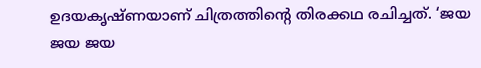ഉദയകൃഷ്ണയാണ് ചിത്രത്തിന്റെ തിരക്കഥ രചിച്ചത്. ‘ജയ ജയ ജയ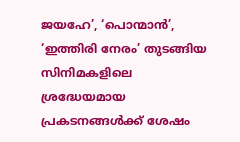ജയഹേ’, ‘പൊന്മാൻ’, ‘ഇത്തിരി നേരം’ തുടങ്ങിയ സിനിമകളിലെ ശ്രദ്ധേയമായ പ്രകടനങ്ങൾക്ക് ശേഷം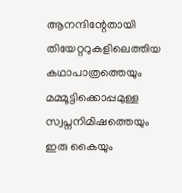ആനന്ദിന്റേതായി തിയേറ്ററുകളിലെത്തിയ കഥാപാത്രത്തെയും മമ്മൂട്ടിക്കൊപ്പമുള്ള സ്വപ്നനിമിഷത്തെയും ഇരു കൈയും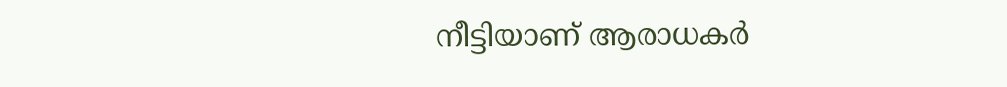നീട്ടിയാണ് ആരാധകർ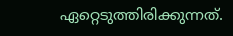ഏറ്റെടുത്തിരിക്കുന്നത്.